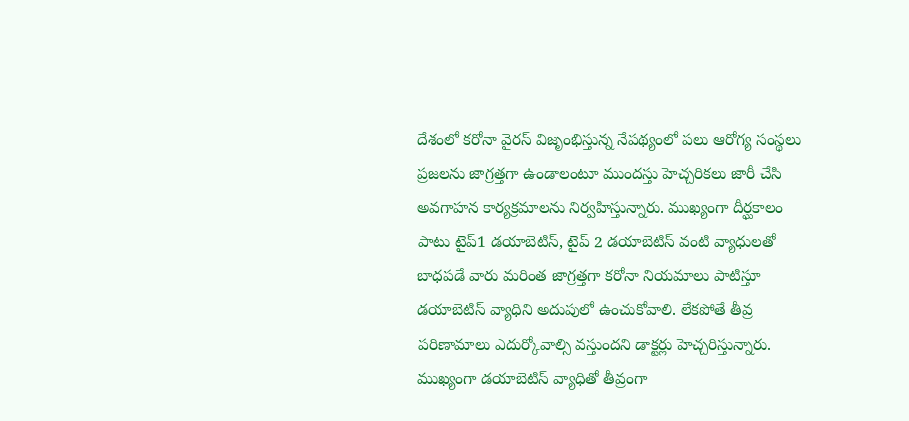దేశంలో కరోనా వైరస్ విజృంభిస్తున్న నేపథ్యంలో పలు ఆరోగ్య సంస్థలు ప్రజలను జాగ్రత్తగా ఉండాలంటూ ముందస్తు హెచ్చరికలు జారీ చేసి అవగాహన కార్యక్రమాలను నిర్వహిస్తున్నారు. ముఖ్యంగా దీర్ఘకాలం పాటు టైప్1 డయాబెటిస్, టైప్ 2 డయాబెటిస్ వంటి వ్యాధులతో బాధపడే వారు మరింత జాగ్రత్తగా కరోనా నియమాలు పాటిస్తూ డయాబెటిస్ వ్యాధిని అదుపులో ఉంచుకోవాలి. లేకపోతే తీవ్ర పరిణామాలు ఎదుర్కోవాల్సి వస్తుందని డాక్టర్లు హెచ్చరిస్తున్నారు.
ముఖ్యంగా డయాబెటిస్ వ్యాధితో తీవ్రంగా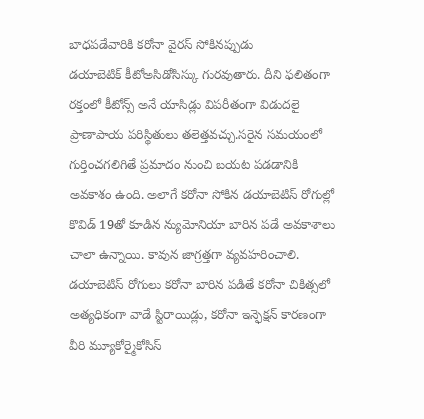బాధపడేవారికి కరోనా వైరస్ సోకినప్పుడు
డయాబెటిక్ కీటోఅసిడోసిస్కు గురవుతారు. దీని ఫలితంగా రక్తంలో కీటోన్స్ అనే యాసిడ్లు విపరీతంగా విడుదలై ప్రాణాపాయ పరిస్థితులు తలెత్తవచ్చు.సరైన సమయంలో గుర్తించగలిగితే ప్రమాదం నుంచి బయట పడడానికి అవకాశం ఉంది. అలాగే కరోనా సోకిన డయాబెటిస్ రోగుల్లో కొవిడ్ 19తో కూడిన న్యుమోనియా బారిన పడే అవకాశాలు చాలా ఉన్నాయి. కావున జాగ్రత్తగా వ్యవహరించాలి.
డయాబెటిస్ రోగులు కరోనా బారిన పడితే కరోనా చికిత్సలో అత్యధికంగా వాడే స్టిరాయిడ్లు, కరోనా ఇన్ఫెక్షన్ కారణంగా వీరి మ్యూకోర్మైకోసిస్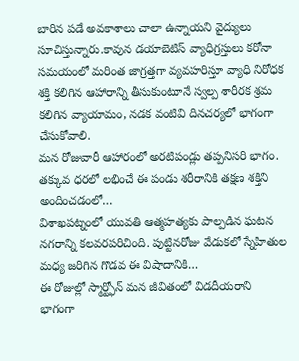బారిన పడే అవకాశాలు చాలా ఉన్నాయని వైద్యులు సూచిస్తున్నారు.కావున డయాబెటిస్ వ్యాధిగ్రస్తులు కరోనా సమయంలో మరింత జాగ్రత్తగా వ్యవహరిస్తూ వ్యాధి నిరోధక శక్తి కలిగిన ఆహారాన్ని తీసుకుంటూనే స్వల్ప శారీరక శ్రమ కలిగిన వ్యాయామం, నడక వంటివి దినచర్యలో భాగంగా చేసుకోవాలి.
మన రోజువారీ ఆహారంలో అరటిపండ్లు తప్పనిసరి భాగం. తక్కువ ధరలో లభించే ఈ పండు శరీరానికి తక్షణ శక్తిని అందించడంలో…
విశాఖపట్నంలో యువతి ఆత్మహత్యకు పాల్పడిన ఘటన నగరాన్ని కలవరపరిచింది. పుట్టినరోజు వేడుకలో స్నేహితుల మధ్య జరిగిన గొడవ ఈ విషాదానికి…
ఈ రోజుల్లో స్మార్ట్ఫోన్ మన జీవితంలో విడదీయరాని భాగంగా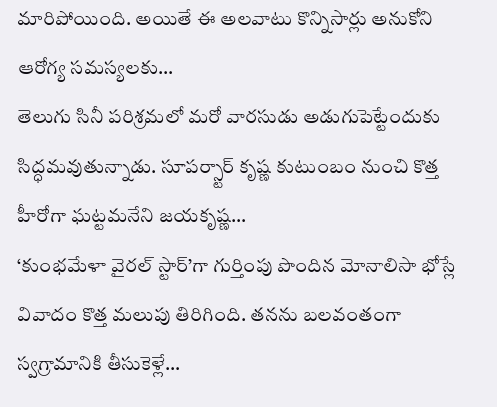మారిపోయింది. అయితే ఈ అలవాటు కొన్నిసార్లు అనుకోని ఆరోగ్య సమస్యలకు…
తెలుగు సినీ పరిశ్రమలో మరో వారసుడు అడుగుపెట్టేందుకు సిద్ధమవుతున్నాడు. సూపర్స్టార్ కృష్ణ కుటుంబం నుంచి కొత్త హీరోగా ఘట్టమనేని జయకృష్ణ…
‘కుంభమేళా వైరల్ స్టార్’గా గుర్తింపు పొందిన మోనాలిసా భోస్లే వివాదం కొత్త మలుపు తిరిగింది. తనను బలవంతంగా స్వగ్రామానికి తీసుకెళ్లే…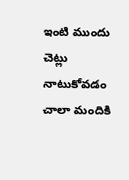ఇంటి ముందు చెట్లు నాటుకోవడం చాలా మందికి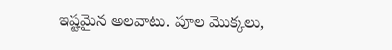ఇష్టమైన అలవాటు. పూల మొక్కలు,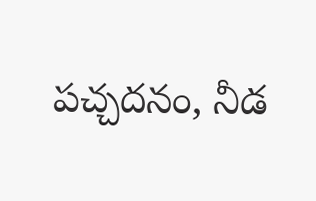పచ్చదనం, నీడ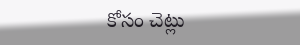కోసం చెట్లు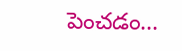పెంచడం…